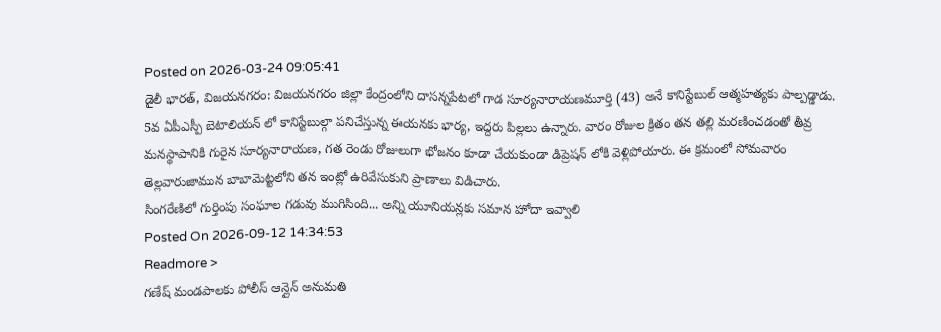Posted on 2026-03-24 09:05:41
డైలీ భారత్, విజయనగరం: విజయనగరం జిల్లా కేంద్రంలోని దాసన్నపేటలో గాడ సూర్యనారాయణమూర్తి (43) అనే కానిస్టేబుల్ ఆత్మహత్యకు పాల్పడ్డాడు. 5వ ఏపీఎస్పీ బెటాలియన్ లో కానిస్టేబుల్గా పనిచేస్తున్న ఈయనకు భార్య, ఇద్దరు పిల్లలు ఉన్నారు. వారం రోజుల క్రితం తన తల్లి మరణించడంతో తీవ్ర మనస్థాపానికి గురైన సూర్యనారాయణ, గత రెండు రోజులుగా భోజనం కూడా చేయకుండా డిప్రెషన్ లోకి వెళ్లిపోయారు. ఈ క్రమంలో సోమవారం తెల్లవారుజామున బాబామెట్టలోని తన ఇంట్లో ఉరివేసుకుని ప్రాణాలు విడిచారు.
సింగరేణిలో గుర్తింపు సంఘాల గడువు ముగిసింది... అన్ని యూనియన్లకు సమాన హోదా ఇవ్వాలి
Posted On 2026-09-12 14:34:53
Readmore >
గణేష్ మండపాలకు పోలీస్ ఆన్లైన్ అనుమతి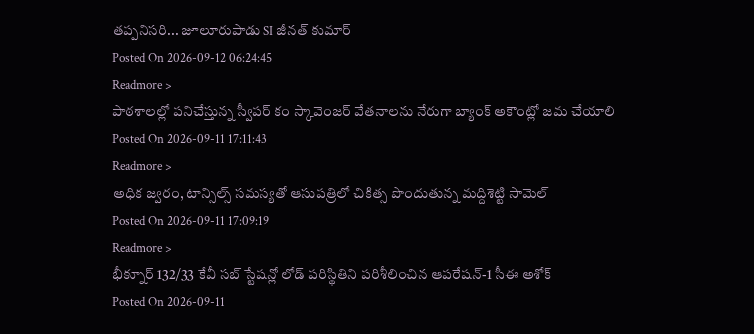తప్పనిసరి... జూలూరుపాడు SI జీనత్ కుమార్
Posted On 2026-09-12 06:24:45
Readmore >
పాఠశాలల్లో పనిచేస్తున్న స్వీపర్ కం స్కావెంజర్ వేతనాలను నేరుగా బ్యాంక్ అకౌంట్లో జమ చేయాలి
Posted On 2026-09-11 17:11:43
Readmore >
అధిక జ్వరం, టాన్సిల్స్ సమస్యతో ఆసుపత్రిలో చికిత్స పొందుతున్న మద్దిశెట్టి సామెల్
Posted On 2026-09-11 17:09:19
Readmore >
భీక్నూర్ 132/33 కేవీ సబ్ స్టేషన్లో లోడ్ పరిస్థితిని పరిశీలించిన ఆపరేషన్-1 సీఈ అశోక్
Posted On 2026-09-11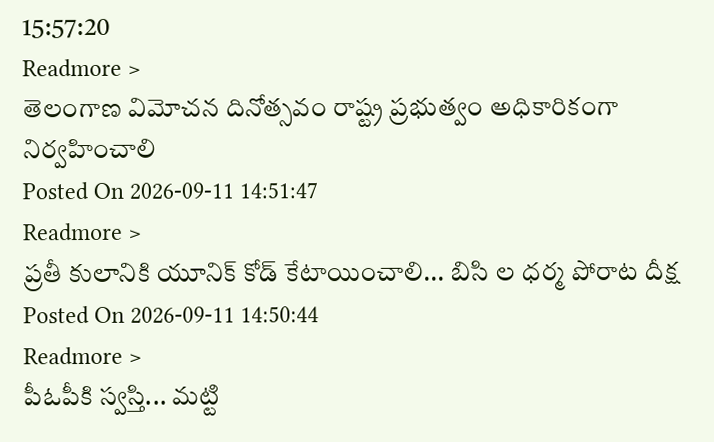15:57:20
Readmore >
తెలంగాణ విమోచన దినోత్సవం రాష్ట్ర ప్రభుత్వం అధికారికంగా నిర్వహించాలి
Posted On 2026-09-11 14:51:47
Readmore >
ప్రతీ కులానికి యూనిక్ కోడ్ కేటాయించాలి... బిసి ల ధర్మ పోరాట దీక్ష
Posted On 2026-09-11 14:50:44
Readmore >
పీఓపీకి స్వస్తి... మట్టి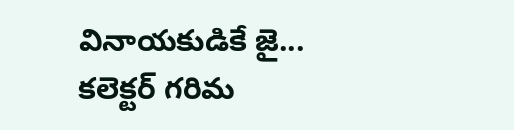వినాయకుడికే జై... కలెక్టర్ గరిమ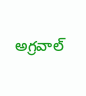అగ్రవాల్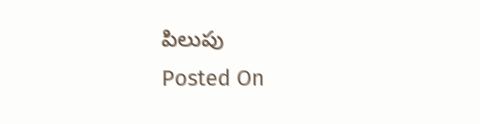పిలుపు
Posted On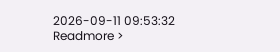2026-09-11 09:53:32
Readmore >